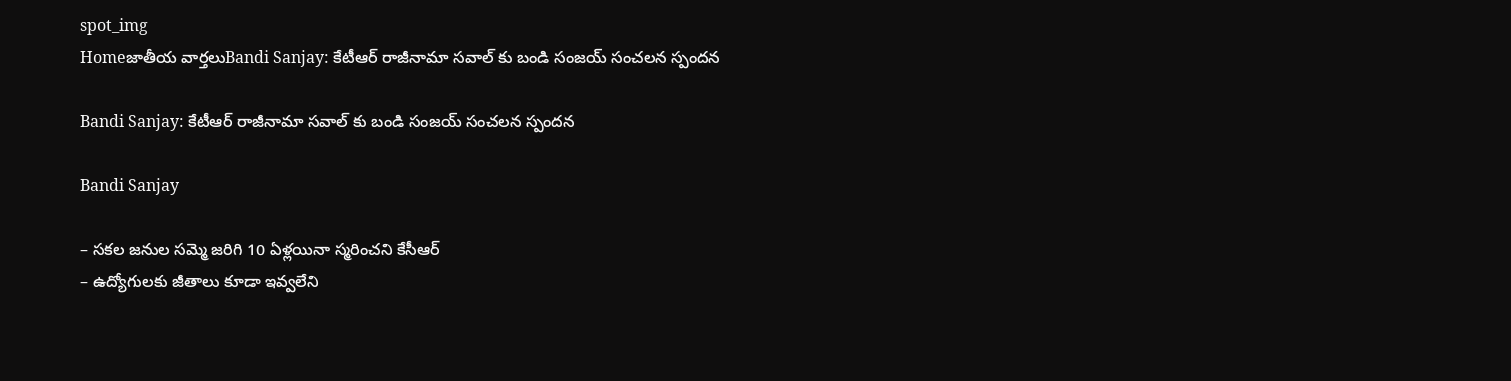spot_img
Homeజాతీయ వార్తలుBandi Sanjay: కేటీఆర్ రాజీనామా సవాల్ కు బండి సంజయ్ సంచలన స్పందన

Bandi Sanjay: కేటీఆర్ రాజీనామా సవాల్ కు బండి సంజయ్ సంచలన స్పందన

Bandi Sanjay

– సకల జనుల సమ్మె జరిగి 10 ఏళ్లయినా స్మరించని కేసీఆర్
– ఉద్యోగులకు జీతాలు కూడా ఇవ్వలేని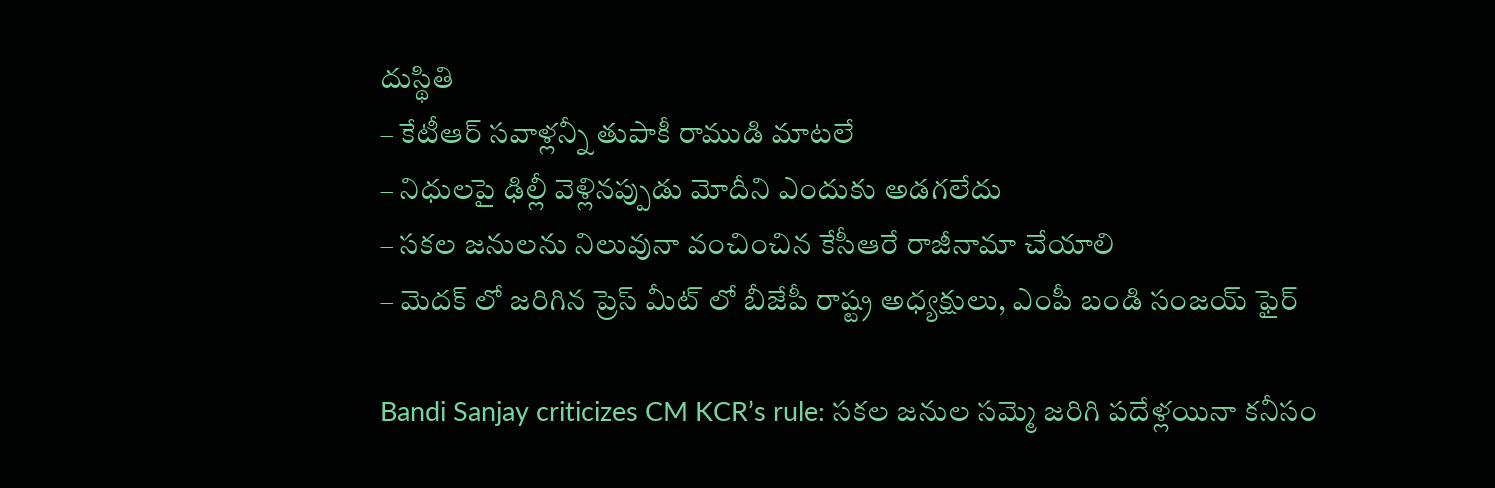దుస్థితి
– కేటీఆర్ సవాళ్లన్నీ తుపాకీ రాముడి మాటలే
– నిధులపై ఢిల్లీ వెళ్లినప్పుడు మోదీని ఎందుకు అడగలేదు
– సకల జనులను నిలువునా వంచించిన కేసీఆరే రాజీనామా చేయాలి
– మెదక్ లో జరిగిన ప్రెస్ మీట్ లో బీజేపీ రాష్ట్ర అధ్యక్షులు, ఎంపీ బండి సంజయ్ ఫైర్

Bandi Sanjay criticizes CM KCR’s rule: సకల జనుల సమ్మె జరిగి పదేళ్లయినా కనీసం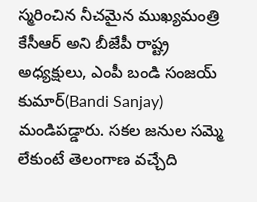స్మరించిన నీచమైన ముఖ్యమంత్రి కేసీఆర్ అని బీజేపీ రాష్ట్ర అధ్యక్షులు, ఎంపీ బండి సంజయ్ కుమార్(Bandi Sanjay) మండిపడ్డారు. సకల జనుల సమ్మె లేకుంటే తెలంగాణ వచ్చేది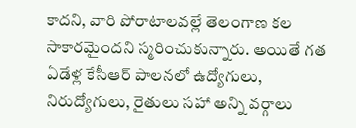కాదని, వారి పోరాటాలవల్లే తెలంగాణ కల సాకారమైందని స్మరించుకున్నారు. అయితే గత ఏడేళ్ల కేసీఆర్ పాలనలో ఉద్యోగులు, నిరుద్యోగులు, రైతులు సహా అన్ని వర్గాలు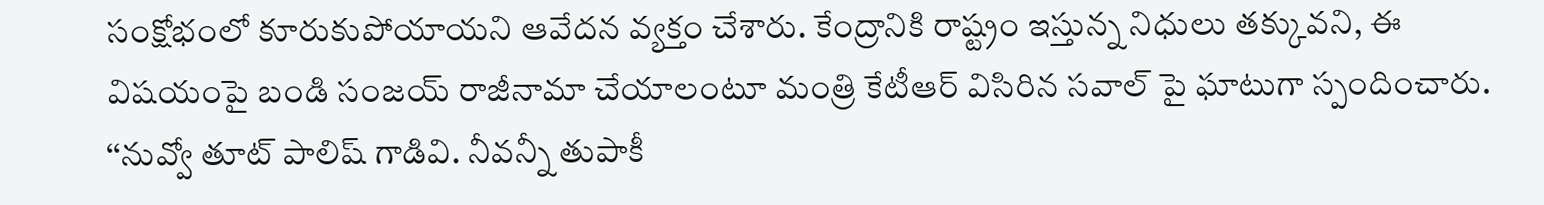సంక్షోభంలో కూరుకుపోయాయని ఆవేదన వ్యక్తం చేశారు. కేంద్రానికి రాష్ట్రం ఇస్తున్న నిధులు తక్కువని, ఈ విషయంపై బండి సంజయ్ రాజీనామా చేయాలంటూ మంత్రి కేటీఆర్ విసిరిన సవాల్ పై ఘాటుగా స్పందించారు. ‘‘నువ్వో తూట్ పాలిష్ గాడివి. నీవన్నీ తుపాకీ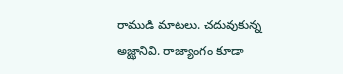రాముడి మాటలు. చదువుకున్న అజ్ఝానివి. రాజ్యాంగం కూడా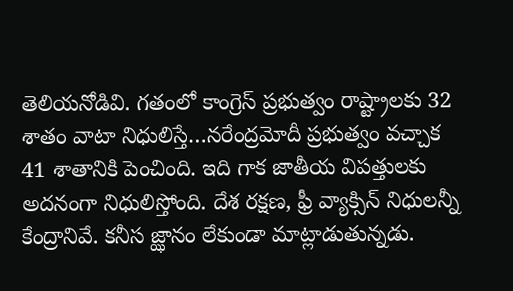తెలియనోడివి. గతంలో కాంగ్రెస్ ప్రభుత్వం రాష్ట్రాలకు 32 శాతం వాటా నిధులిస్తే…నరేంద్రమోదీ ప్రభుత్వం వచ్చాక 41 శాతానికి పెంచింది. ఇది గాక జాతీయ విపత్తులకు అదనంగా నిధులిస్తోంది. దేశ రక్షణ, ఫ్రీ వ్యాక్సిన్ నిధులన్నీ కేంద్రానివే. కనీస జ్ఝానం లేకుండా మాట్లాడుతున్నడు.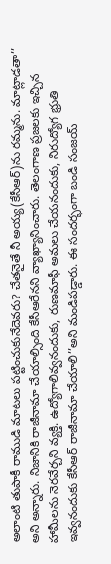అలాంటి తుపాకీ రాముడి మాటలు పట్టించుకునేదెవరు? చేతనైతే నీ అయ్య(కేసీఆర్)ను రమ్మను. మాట్లాడతా’’ అని అన్నారు. నిజానికి రాజీనామా చేయాల్సింది కేసీఆరేనని వ్యాఖ్యానించారు. తెలంగాణ ప్రజలకు ఇచ్చిన హామీలను నెరవేర్చని వ్యక్తి. ఉద్యోగాలివ్వనందుకు, రుణమాఫీ అమలు చేయనందుకు, నిరుద్యోగ భ్రుతి ఇవ్వనందుకు కేసీఆర్ రాజీనామా చేయాలి’’అని మండిపడ్డారు. ఈ సందర్భంగా బండి సంజయ్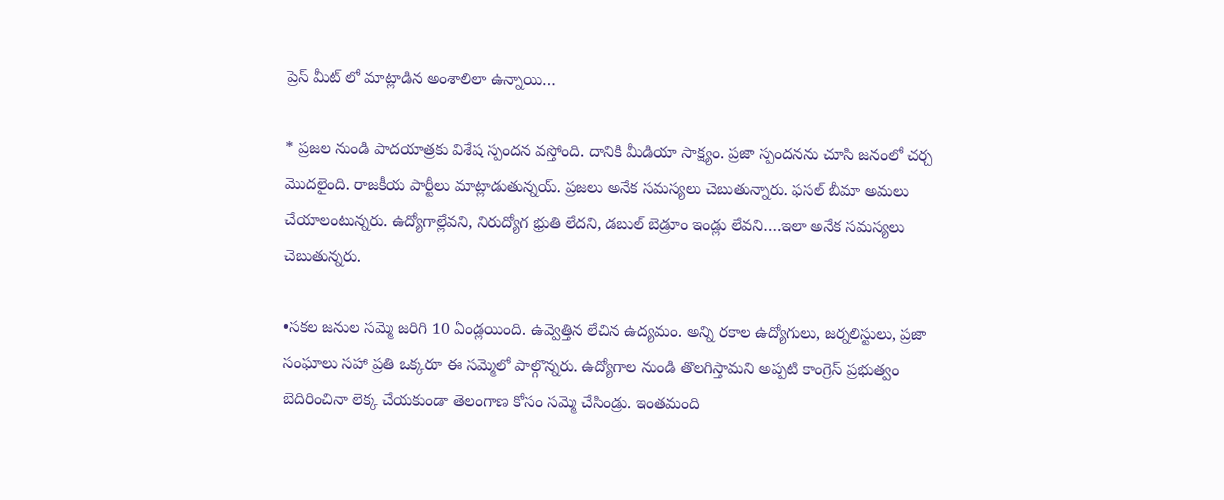ప్రెస్ మీట్ లో మాట్లాడిన అంశాలిలా ఉన్నాయి…

* ప్రజల నుండి పాదయాత్రకు విశేష స్పందన వస్తోంది. దానికి మీడియా సాక్ష్యం. ప్రజా స్పందనను చూసి జనంలో చర్చ మొదలైంది. రాజకీయ పార్టీలు మాట్లాడుతున్నయ్. ప్రజలు అనేక సమస్యలు చెబుతున్నారు. ఫసల్ బీమా అమలు చేయాలంటున్నరు. ఉద్యోగాల్లేవని, నిరుద్యోగ భ్రుతి లేదని, డబుల్ బెడ్రూం ఇండ్లు లేవని….ఇలా అనేక సమస్యలు చెబుతున్నరు.

•సకల జనుల సమ్మె జరిగి 10 ఏండ్లయింది. ఉవ్వెత్తిన లేచిన ఉద్యమం. అన్ని రకాల ఉద్యోగులు, జర్నలిస్టులు, ప్రజా సంఘాలు సహా ప్రతి ఒక్కరూ ఈ సమ్మెలో పాల్గొన్నరు. ఉద్యోగాల నుండి తొలగిస్తామని అప్పటి కాంగ్రెస్ ప్రభుత్వం బెదిరించినా లెక్క చేయకుండా తెలంగాణ కోసం సమ్మె చేసిండ్రు. ఇంతమంది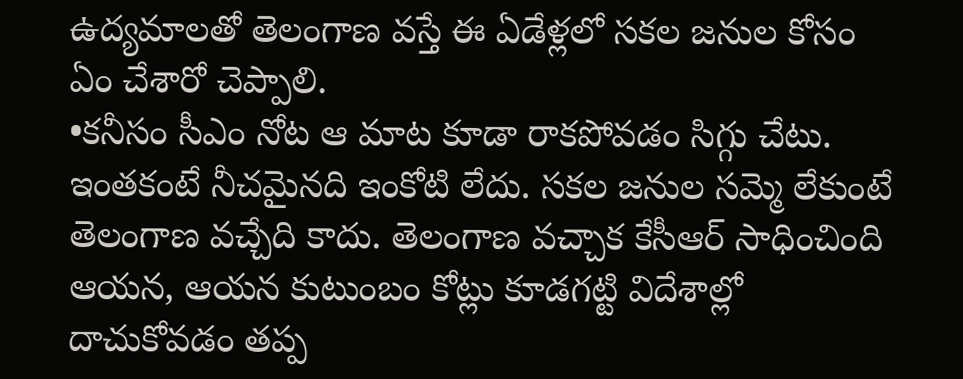ఉద్యమాలతో తెలంగాణ వస్తే ఈ ఏడేళ్లలో సకల జనుల కోసం ఏం చేశారో చెప్పాలి.
•కనీసం సీఎం నోట ఆ మాట కూడా రాకపోవడం సిగ్గు చేటు. ఇంతకంటే నీచమైనది ఇంకోటి లేదు. సకల జనుల సమ్మె లేకుంటే తెలంగాణ వచ్చేది కాదు. తెలంగాణ వచ్చాక కేసీఆర్ సాధించింది ఆయన, ఆయన కుటుంబం కోట్లు కూడగట్టి విదేశాల్లో దాచుకోవడం తప్ప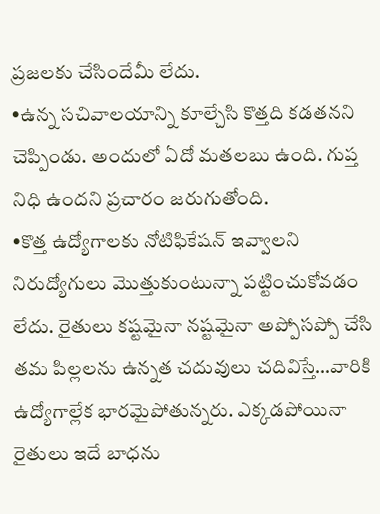ప్రజలకు చేసిందేమీ లేదు.
•ఉన్న సచివాలయాన్ని కూల్చేసి కొత్తది కడతనని చెప్పిండు. అందులో ఏదో మతలబు ఉంది. గుప్త నిధి ఉందని ప్రచారం జరుగుతోంది.
•కొత్త ఉద్యోగాలకు నోటిఫికేషన్ ఇవ్వాలని నిరుద్యోగులు మొత్తుకుంటున్నా పట్టించుకోవడం లేదు. రైతులు కష్టమైనా నష్టమైనా అప్పోసప్పో చేసి తమ పిల్లలను ఉన్నత చదువులు చదివిస్తే…వారికి ఉద్యోగాల్లేక భారమైపోతున్నరు. ఎక్కడపోయినా రైతులు ఇదే బాధను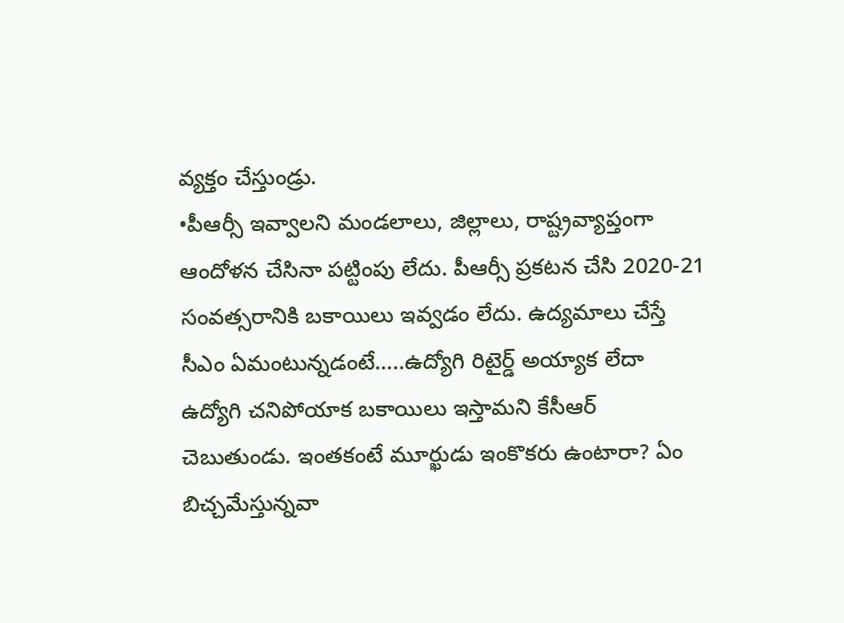వ్యక్తం చేస్తుండ్రు.
•పీఆర్సీ ఇవ్వాలని మండలాలు, జిల్లాలు, రాష్ట్రవ్యాప్తంగా ఆందోళన చేసినా పట్టింపు లేదు. పీఆర్సీ ప్రకటన చేసి 2020-21 సంవత్సరానికి బకాయిలు ఇవ్వడం లేదు. ఉద్యమాలు చేస్తే సీఎం ఏమంటున్నడంటే…..ఉద్యోగి రిటైర్డ్ అయ్యాక లేదా ఉద్యోగి చనిపోయాక బకాయిలు ఇస్తామని కేసీఆర్ చెబుతుండు. ఇంతకంటే మూర్ఖుడు ఇంకొకరు ఉంటారా? ఏం బిచ్చమేస్తున్నవా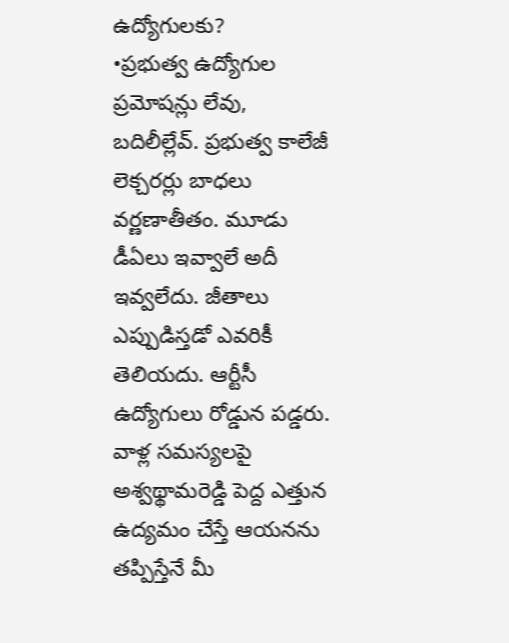ఉద్యోగులకు?
•ప్రభుత్వ ఉద్యోగుల ప్రమోషన్లు లేవు, బదిలీల్లేవ్. ప్రభుత్వ కాలేజీ లెక్చరర్లు బాధలు వర్ణణాతీతం. మూడు డీఏలు ఇవ్వాలే అదీ ఇవ్వలేదు. జీతాలు ఎప్పుడిస్తడో ఎవరికీ తెలియదు. ఆర్టీసీ ఉద్యోగులు రోడ్డున పడ్డరు. వాళ్ల సమస్యలపై అశ్వథ్థామరెడ్డి పెద్ద ఎత్తున ఉద్యమం చేస్తే ఆయనను తప్పిస్తేనే మీ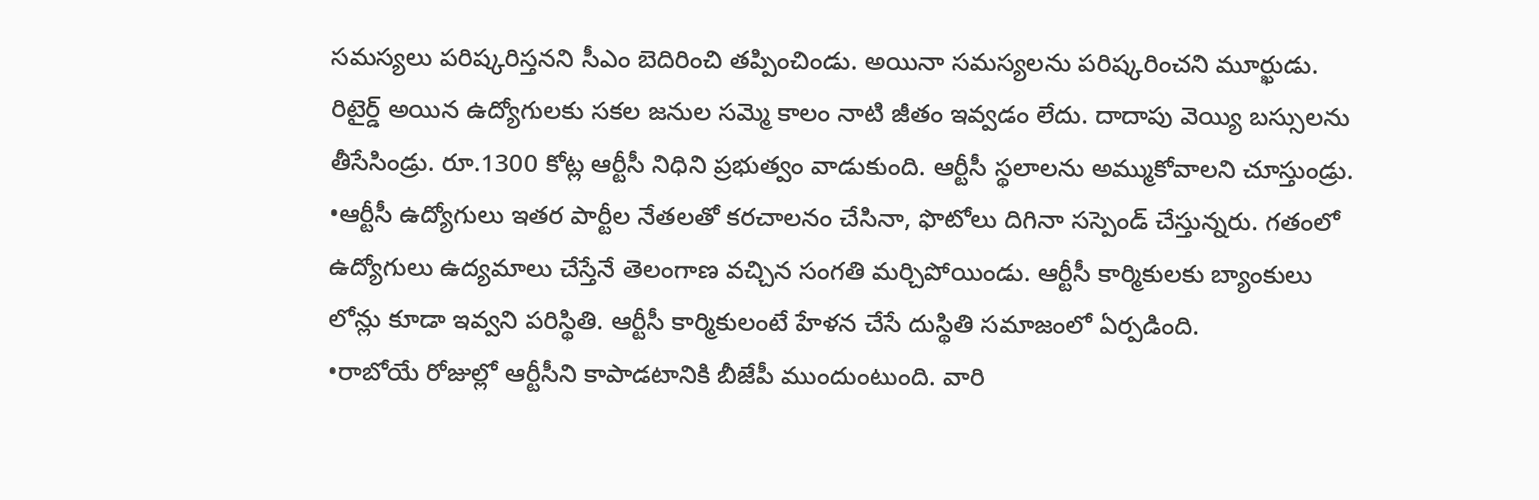సమస్యలు పరిష్కరిస్తనని సీఎం బెదిరించి తప్పించిండు. అయినా సమస్యలను పరిష్కరించని మూర్ఖుడు. రిటైర్డ్ అయిన ఉద్యోగులకు సకల జనుల సమ్మె కాలం నాటి జీతం ఇవ్వడం లేదు. దాదాపు వెయ్యి బస్సులను తీసేసిండ్రు. రూ.1300 కోట్ల ఆర్టీసీ నిధిని ప్రభుత్వం వాడుకుంది. ఆర్టీసీ స్థలాలను అమ్ముకోవాలని చూస్తుండ్రు.
•ఆర్టీసీ ఉద్యోగులు ఇతర పార్టీల నేతలతో కరచాలనం చేసినా, ఫొటోలు దిగినా సస్పెండ్ చేస్తున్నరు. గతంలో ఉద్యోగులు ఉద్యమాలు చేస్తేనే తెలంగాణ వచ్చిన సంగతి మర్చిపోయిండు. ఆర్టీసీ కార్మికులకు బ్యాంకులు లోన్లు కూడా ఇవ్వని పరిస్థితి. ఆర్టీసీ కార్మికులంటే హేళన చేసే దుస్థితి సమాజంలో ఏర్పడింది.
•రాబోయే రోజుల్లో ఆర్టీసీని కాపాడటానికి బీజేపీ ముందుంటుంది. వారి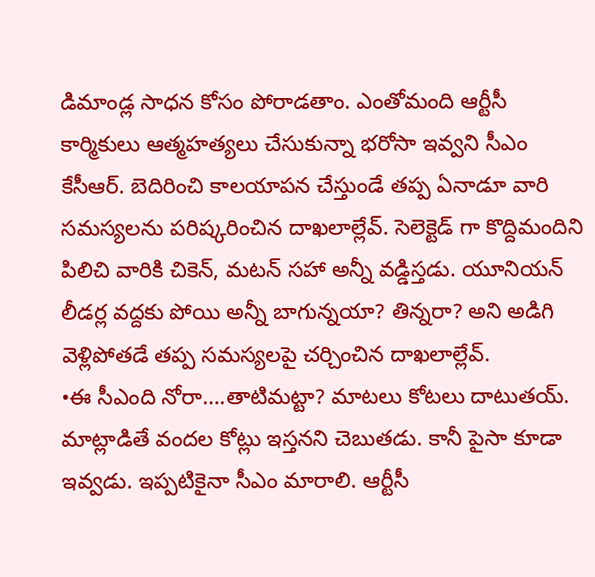డిమాండ్ల సాధన కోసం పోరాడతాం. ఎంతోమంది ఆర్టీసీ కార్మికులు ఆత్మహత్యలు చేసుకున్నా భరోసా ఇవ్వని సీఎం కేసీఆర్. బెదిరించి కాలయాపన చేస్తుండే తప్ప ఏనాడూ వారి సమస్యలను పరిష్కరించిన దాఖలాల్లేవ్. సెలెక్టెడ్ గా కొద్దిమందిని పిలిచి వారికి చికెన్, మటన్ సహా అన్నీ వడ్డిస్తడు. యూనియన్ లీడర్ల వద్దకు పోయి అన్నీ బాగున్నయా? తిన్నరా? అని అడిగి వెళ్లిపోతడే తప్ప సమస్యలపై చర్చించిన దాఖలాల్లేవ్.
•ఈ సీఎంది నోరా….తాటిమట్టా? మాటలు కోటలు దాటుతయ్. మాట్లాడితే వందల కోట్లు ఇస్తనని చెబుతడు. కానీ పైసా కూడా ఇవ్వడు. ఇప్పటికైనా సీఎం మారాలి. ఆర్టీసీ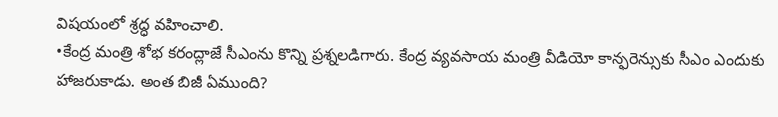విషయంలో శ్రద్ధ వహించాలి.
•కేంద్ర మంత్రి శోభ కరంద్లాజే సీఎంను కొన్ని ప్రశ్నలడిగారు. కేంద్ర వ్యవసాయ మంత్రి వీడియో కాన్ఫరెన్సుకు సీఎం ఎందుకు హాజరుకాడు. అంత బిజీ ఏముంది?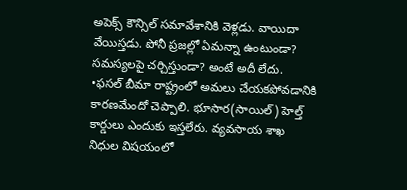అపెక్స్ కౌన్సిల్ సమావేశానికి వెళ్లడు. వాయిదా వేయిస్తడు. పోనీ ప్రజల్లో ఏమన్నా ఉంటుండా? సమస్యలపై చర్చిస్తుండా? అంటే అదీ లేదు.
•ఫసల్ బీమా రాష్ట్రంలో అమలు చేయకపోవడానికి కారణమేందో చెప్పాలి. భూసార(సాయిల్) హెల్త్ కార్డులు ఎందుకు ఇస్తలేరు. వ్యవసాయ శాఖ నిధుల విషయంలో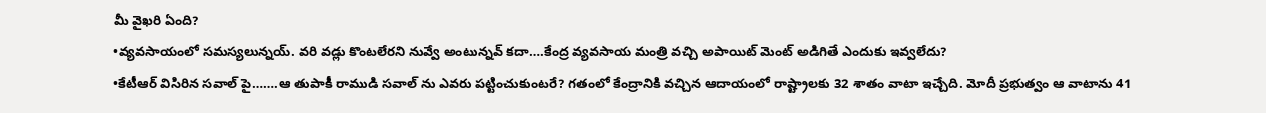మీ వైఖరి ఏంది?
•వ్యవసాయంలో సమస్యలున్నయ్. వరి వడ్లు కొంటలేరని నువ్వే అంటున్నవ్ కదా….కేంద్ర వ్యవసాయ మంత్రి వచ్చి అపాయిట్ మెంట్ అడిగితే ఎందుకు ఇవ్వలేదు?
•కేటీఆర్ విసిరిన సవాల్ పై…….ఆ తుపాకీ రాముడి సవాల్ ను ఎవరు పట్టించుకుంటరే? గతంలో కేంద్రానికి వచ్చిన ఆదాయంలో రాష్ట్రాలకు 32 శాతం వాటా ఇచ్చేది. మోదీ ప్రభుత్వం ఆ వాటాను 41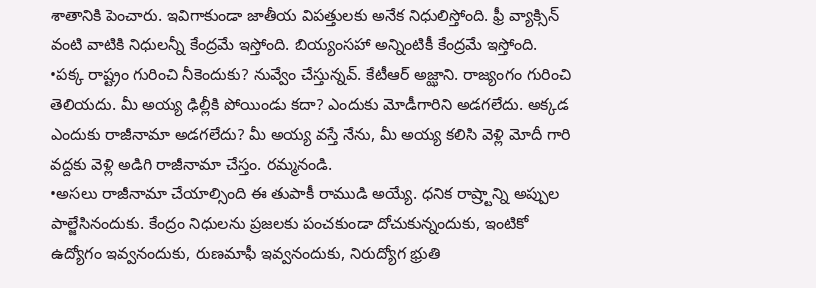శాతానికి పెంచారు. ఇవిగాకుండా జాతీయ విపత్తులకు అనేక నిధులిస్తోంది. ఫ్రీ వ్యాక్సిన్ వంటి వాటికి నిధులన్నీ కేంద్రమే ఇస్తోంది. బియ్యంసహా అన్నింటికీ కేంద్రమే ఇస్తోంది.
•పక్క రాష్ట్రం గురించి నీకెందుకు? నువ్వేం చేస్తున్నవ్. కేటీఆర్ అజ్ఝాని. రాజ్యంగం గురించి తెలియదు. మీ అయ్య ఢిల్లీకి పోయిండు కదా? ఎందుకు మోడీగారిని అడగలేదు. అక్కడ ఎందుకు రాజీనామా అడగలేదు? మీ అయ్య వస్తే నేను, మీ అయ్య కలిసి వెళ్లి మోదీ గారి వద్దకు వెళ్లి అడిగి రాజీనామా చేస్తం. రమ్మనండి.
•అసలు రాజీనామా చేయాల్సింది ఈ తుపాకీ రాముడి అయ్యే. ధనిక రాష్ర్టాన్ని అప్పుల పాల్జేసినందుకు. కేంద్రం నిధులను ప్రజలకు పంచకుండా దోచుకున్నందుకు, ఇంటికో ఉద్యోగం ఇవ్వనందుకు, రుణమాఫీ ఇవ్వనందుకు, నిరుద్యోగ భ్రుతి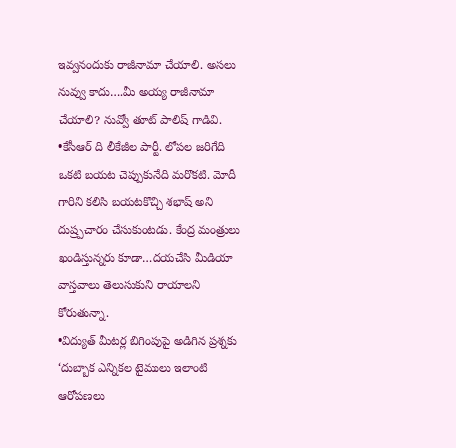ఇవ్వనందుకు రాజీనామా చేయాలి. అసలు నువ్వు కాదు….మీ అయ్య రాజీనామా చేయాలి? నువ్వో తూట్ పాలిష్ గాడివి.
•కేసీఆర్ ది లీకేజీల పార్టీ. లోపల జరిగేది ఒకటి బయట చెప్పుకునేది మరొకటి. మోదీ గారిని కలిసి బయటకొచ్చి శభాష్ అని దుష్ర్పచారం చేసుకుంటడు. కేంద్ర మంత్రులు ఖండిస్తున్నరు కూడా…దయచేసి మీడియా వాస్తవాలు తెలుసుకుని రాయాలని కోరుతున్నా.
•విద్యుత్ మీటర్ల బిగింపుపై అడిగిన ప్రశ్నకు ‘దుబ్బాక ఎన్నికల టైములు ఇలాంటి ఆరోపణలు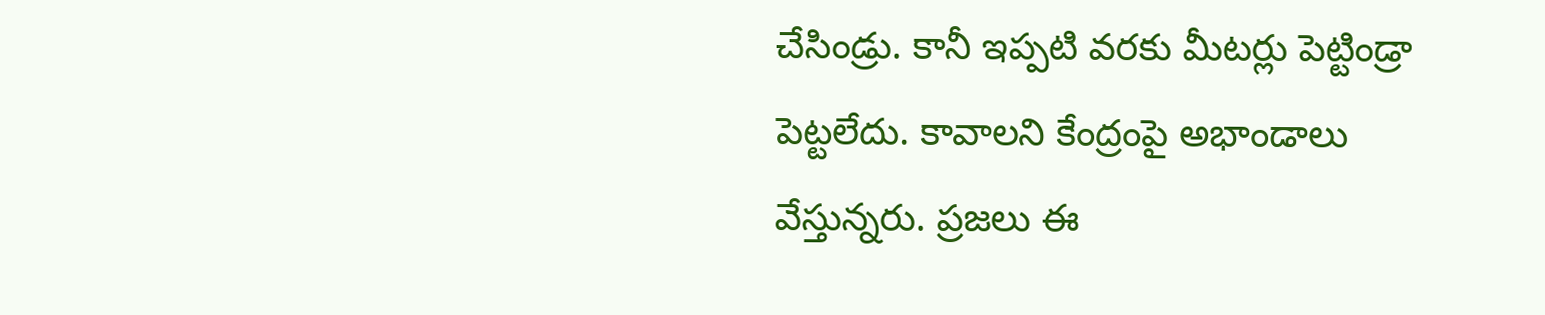చేసిండ్రు. కానీ ఇప్పటి వరకు మీటర్లు పెట్టిండ్రా పెట్టలేదు. కావాలని కేంద్రంపై అభాండాలు వేస్తున్నరు. ప్రజలు ఈ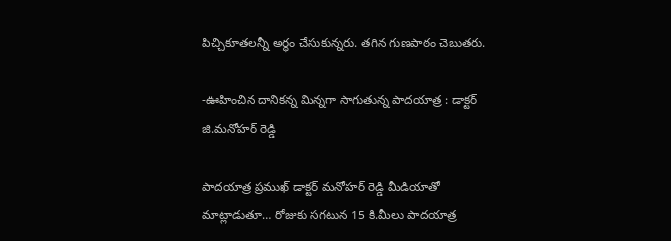పిచ్చికూతలన్నీ అర్ధం చేసుకున్నరు. తగిన గుణపాఠం చెబుతరు.

-ఊహించిన దానికన్న మిన్నగా సాగుతున్న పాదయాత్ర : డాక్టర్ జి.మనోహర్ రెడ్డి

పాదయాత్ర ప్రముఖ్ డాక్టర్ మనోహర్ రెడ్డి మీడియాతో మాట్లాడుతూ… రోజుకు సగటున 15 కి.మీలు పాదయాత్ర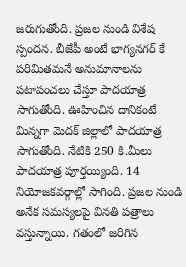జరుగుతోంది. ప్రజల నుండి విశేష స్పందన. బీజేపీ అంటే భాగ్యనగర్ కే పరిమితమనే అనుమానాలను పటాపంచలు చేస్తూ పాదయాత్ర సాగుతోంది. ఊహించిన దానికంటే మిన్నగా మెదక్ జిల్లాలో పాదయాత్ర సాగుతోంది. నేటికి 250 కి.మీలు పాదయాత్ర పూర్తయ్యింది. 14 నియోజకవర్గాల్లో సాగింది. ప్రజల నుండి అనేక సమస్యలపై వినతి పత్రాలు వస్తున్నాయి. గతంలో జరిగిన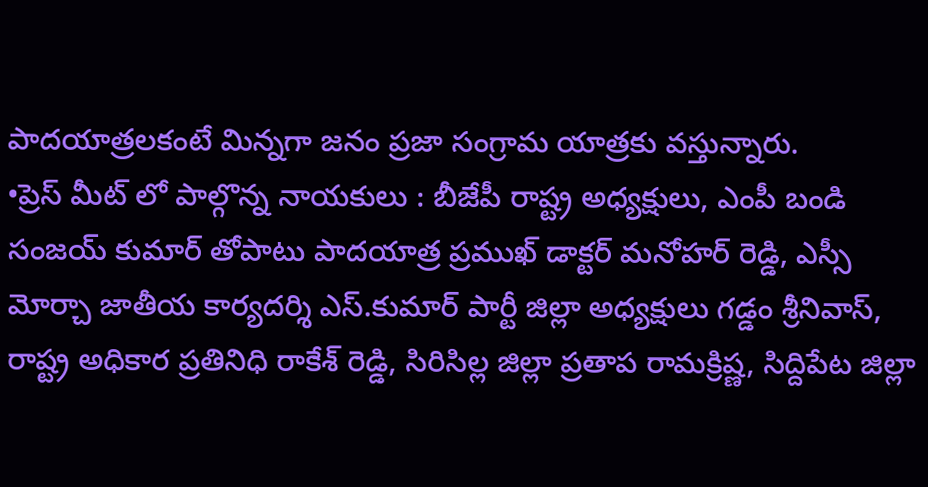పాదయాత్రలకంటే మిన్నగా జనం ప్రజా సంగ్రామ యాత్రకు వస్తున్నారు.
•ప్రెస్ మీట్ లో పాల్గొన్న నాయకులు : బీజేపీ రాష్ట్ర అధ్యక్షులు, ఎంపీ బండి సంజయ్ కుమార్ తోపాటు పాదయాత్ర ప్రముఖ్ డాక్టర్ మనోహర్ రెడ్డి, ఎస్సీ మోర్చా జాతీయ కార్యదర్శి ఎస్.కుమార్ పార్టీ జిల్లా అధ్యక్షులు గడ్డం శ్రీనివాస్, రాష్ట్ర అధికార ప్రతినిధి రాకేశ్ రెడ్డి, సిరిసిల్ల జిల్లా ప్రతాప రామక్రిష్ణ, సిద్దిపేట జిల్లా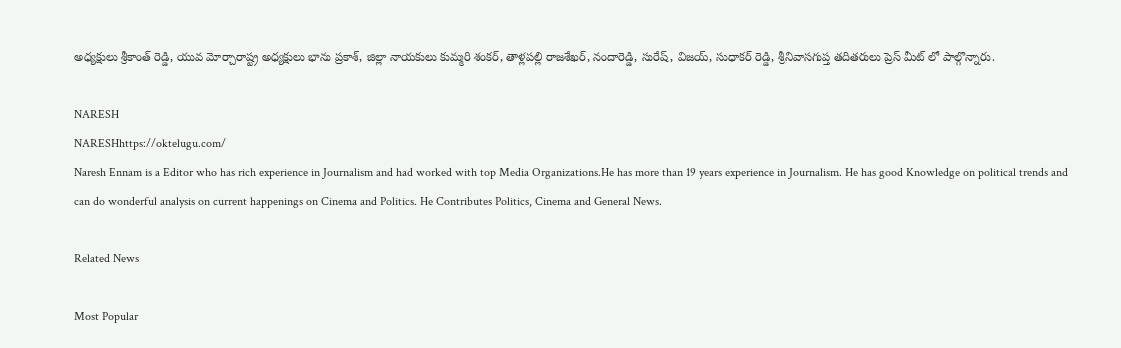అధ్యక్షులు శ్రీకాంత్ రెడ్డి, యువ మోర్చారాష్ట్ర అధ్యక్షులు భాను ప్రకాశ్, జిల్లా నాయకులు కుమ్మరి శంకర్, తాళ్లపల్లి రాజశేఖర్, నందారెడ్డి, సురేష్, విజయ్, సుధాకర్ రెడ్డి, శ్రీనివాసగుప్త తదితరులు ప్రెస్ మీట్ లో పాల్గొన్నారు.

NARESH
NARESHhttps://oktelugu.com/
Naresh Ennam is a Editor who has rich experience in Journalism and had worked with top Media Organizations.He has more than 19 years experience in Journalism. He has good Knowledge on political trends and can do wonderful analysis on current happenings on Cinema and Politics. He Contributes Politics, Cinema and General News.

Related News

Most Popular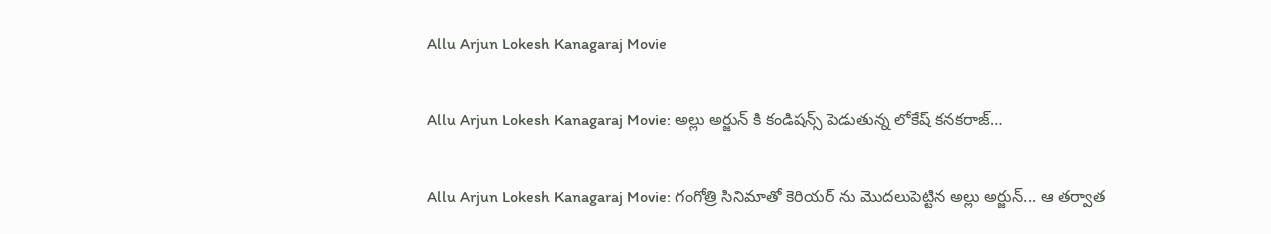Allu Arjun Lokesh Kanagaraj Movie

Allu Arjun Lokesh Kanagaraj Movie: అల్లు అర్జున్ కి కండిషన్స్ పెడుతున్న లోకేష్ కనకరాజ్…

Allu Arjun Lokesh Kanagaraj Movie: గంగోత్రి సినిమాతో కెరియర్ ను మొదలుపెట్టిన అల్లు అర్జున్... ఆ తర్వాత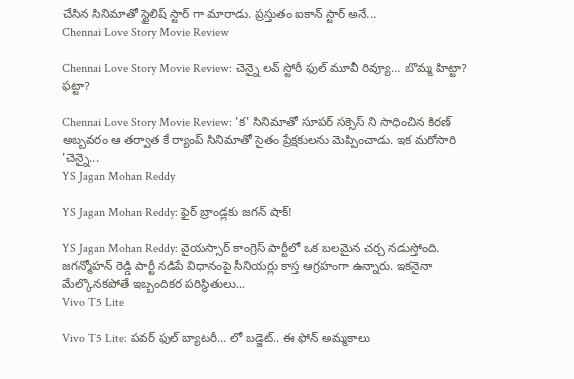చేసిన సినిమాతో స్టైలిష్ స్టార్ గా మారాడు. ప్రస్తుతం ఐకాన్ స్టార్ అనే...
Chennai Love Story Movie Review

Chennai Love Story Movie Review: చెన్నై లవ్ స్టోరీ ఫుల్ మూవీ రివ్యూ… బొమ్మ హిట్టా? ఫట్టా?

Chennai Love Story Movie Review: 'క' సినిమాతో సూపర్ సక్సెస్ ని సాధించిన కిరణ్ అబ్బవరం ఆ తర్వాత కే ర్యాంప్ సినిమాతో సైతం ప్రేక్షకులను మెప్పించాడు. ఇక మరోసారి 'చెన్నై...
YS Jagan Mohan Reddy

YS Jagan Mohan Reddy: ఫైర్ బ్రాండ్లకు జగన్ షాక్!

YS Jagan Mohan Reddy: వైయస్సార్ కాంగ్రెస్ పార్టీలో ఒక బలమైన చర్చ నడుస్తోంది. జగన్మోహన్ రెడ్డి పార్టీ నడిపే విధానంపై సీనియర్లు కాస్త ఆగ్రహంగా ఉన్నారు. ఇకనైనా మేల్కొనకపోతే ఇబ్బందికర పరిస్థితులు...
Vivo T5 Lite

Vivo T5 Lite: పవర్ ఫుల్ బ్యాటరీ… లో బడ్జెట్.. ఈ ఫోన్ అమ్మకాలు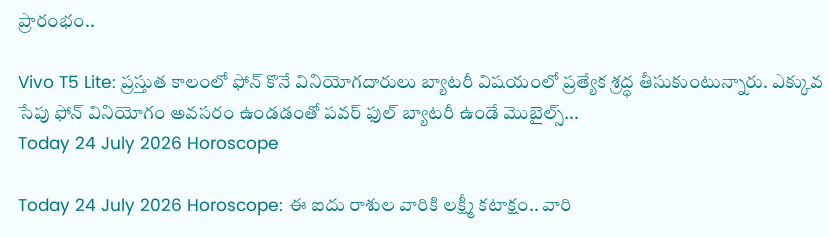ప్రారంభం..

Vivo T5 Lite: ప్రస్తుత కాలంలో ఫోన్ కొనే వినియోగదారులు బ్యాటరీ విషయంలో ప్రత్యేక శ్రద్ధ తీసుకుంటున్నారు. ఎక్కువ సేపు ఫోన్ వినియోగం అవసరం ఉండడంతో పవర్ ఫుల్ బ్యాటరీ ఉండే మొబైల్స్...
Today 24 July 2026 Horoscope

Today 24 July 2026 Horoscope: ఈ ఐదు రాశుల వారికి లక్ష్మీ కటాక్షం.. వారి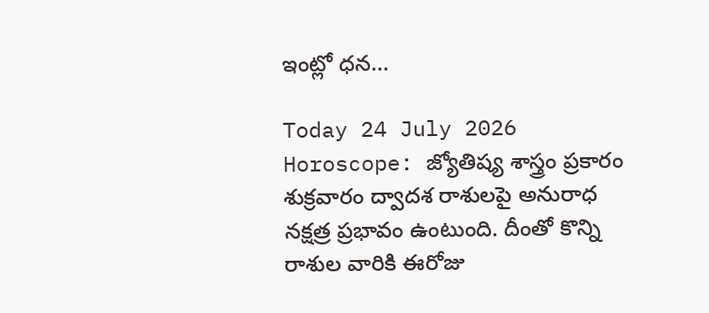ఇంట్లో ధన...

Today 24 July 2026 Horoscope: జ్యోతిష్య శాస్త్రం ప్రకారం శుక్రవారం ద్వాదశ రాశులపై అనురాధ నక్షత్ర ప్రభావం ఉంటుంది. దీంతో కొన్ని రాశుల వారికి ఈరోజు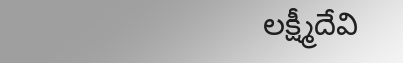లక్ష్మీదేవి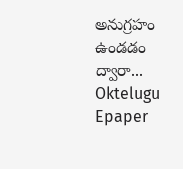అనుగ్రహం ఉండడం ద్వారా...
Oktelugu Epaper